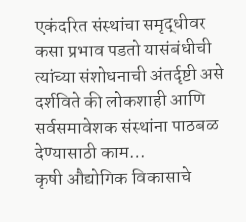एकंदरित संस्थांचा समृद्धीवर कसा प्रभाव पडतो यासंबंधीची त्यांच्या संशोधनाची अंतर्दृष्टी असे दर्शविते की लोकशाही आणि सर्वसमावेशक संस्थांना पाठबळ देण्यासाठी काम…
कृषी औद्योगिक विकासाचे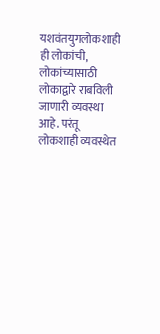यशवंतयुगलोकशाही ही लोकांची, लोकांच्यासाठी लोकाद्वारे राबविली जाणारी व्यवस्था आहे. परंतू लोकशाही व्यवस्थेत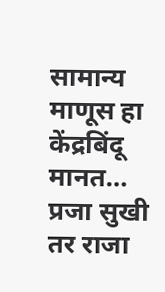सामान्य माणूस हा केंद्रबिंदू मानत…
प्रजा सुखी तर राजा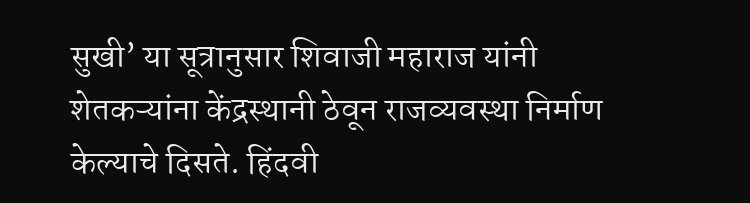सुखी’ या सूत्रानुसार शिवाजी महाराज यांनी शेतकऱ्यांना केंद्रस्थानी ठेवून राजव्यवस्था निर्माण केल्याचे दिसते. हिंदवी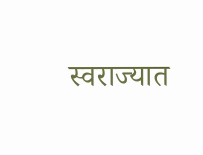स्वराज्यात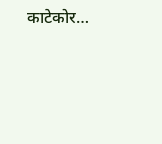काटेकोर…